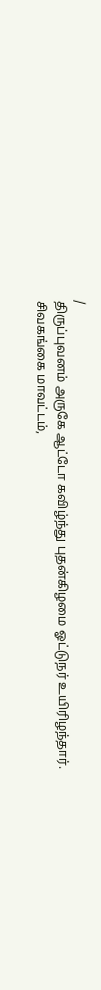/
திருப்புவனம் அருகே ஆட்டோ கவிழ்ந்து புதன்கிழமை ஓட்டுநர் உயிரிழந்தார்.
சிவகங்கை மாவட்டம்,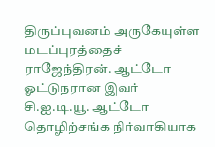திருப்புவனம் அருகேயுள்ள மடப்புரத்தைச் ராஜேந்திரன். ஆட்டோ ஓட்டுநரான இவர் சி.ஐ.டி.யூ. ஆட்டோ தொழிற்சங்க நிர்வாகியாக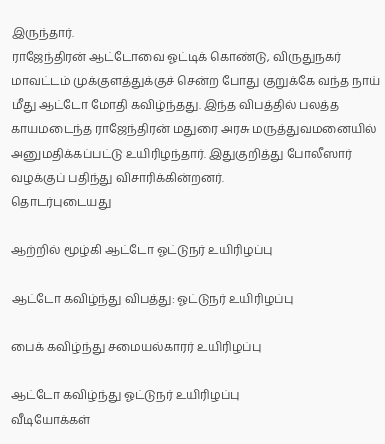இருந்தார்.
ராஜேந்திரன் ஆட்டோவை ஓட்டிக் கொண்டு, விருதுநகர் மாவட்டம் முக்குளத்துக்குச் சென்ற போது குறுக்கே வந்த நாய் மீது ஆட்டோ மோதி கவிழ்ந்தது. இந்த விபத்தில் பலத்த காயமடைந்த ராஜேந்திரன் மதுரை அரசு மருத்துவமனையில் அனுமதிக்கப்பட்டு உயிரிழந்தார். இதுகுறித்து போலீஸார் வழக்குப் பதிந்து விசாரிக்கின்றனர்.
தொடர்புடையது

ஆற்றில் மூழ்கி ஆட்டோ ஓட்டுநர் உயிரிழப்பு

ஆட்டோ கவிழ்ந்து விபத்து: ஓட்டுநர் உயிரிழப்பு

பைக் கவிழ்ந்து சமையல்காரர் உயிரிழப்பு

ஆட்டோ கவிழ்ந்து ஓட்டுநர் உயிரிழப்பு
வீடியோக்கள்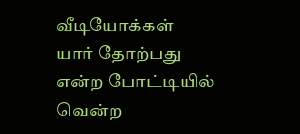வீடியோக்கள்
யார் தோற்பது என்ற போட்டியில் வென்ற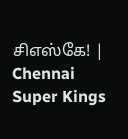சிஎஸ்கே! | Chennai Super Kings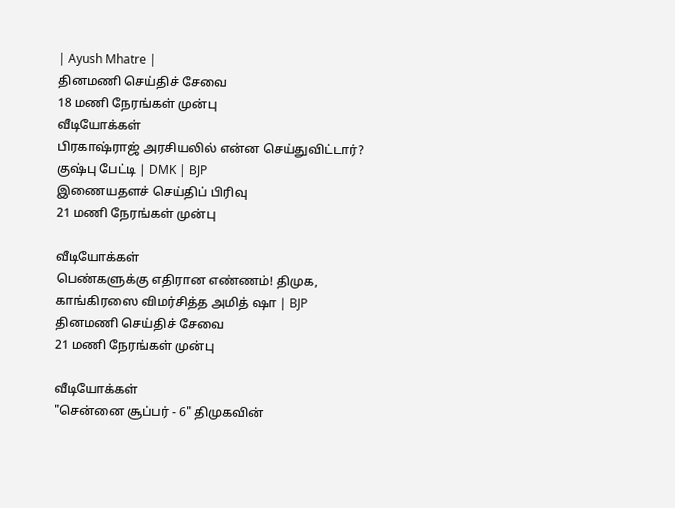| Ayush Mhatre |
தினமணி செய்திச் சேவை
18 மணி நேரங்கள் முன்பு
வீடியோக்கள்
பிரகாஷ்ராஜ் அரசியலில் என்ன செய்துவிட்டார்? குஷ்பு பேட்டி | DMK | BJP
இணையதளச் செய்திப் பிரிவு
21 மணி நேரங்கள் முன்பு

வீடியோக்கள்
பெண்களுக்கு எதிரான எண்ணம்! திமுக, காங்கிரஸை விமர்சித்த அமித் ஷா | BJP
தினமணி செய்திச் சேவை
21 மணி நேரங்கள் முன்பு

வீடியோக்கள்
"சென்னை சூப்பர் - 6" திமுகவின்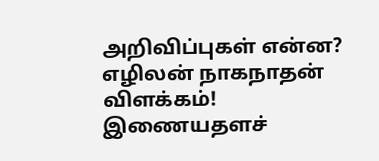அறிவிப்புகள் என்ன? எழிலன் நாகநாதன் விளக்கம்!
இணையதளச்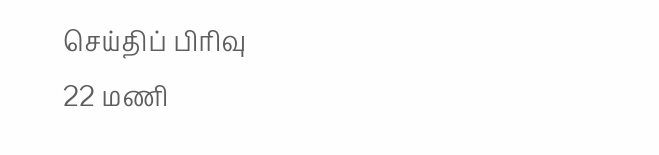செய்திப் பிரிவு
22 மணி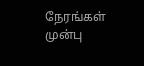நேரங்கள் முன்பு